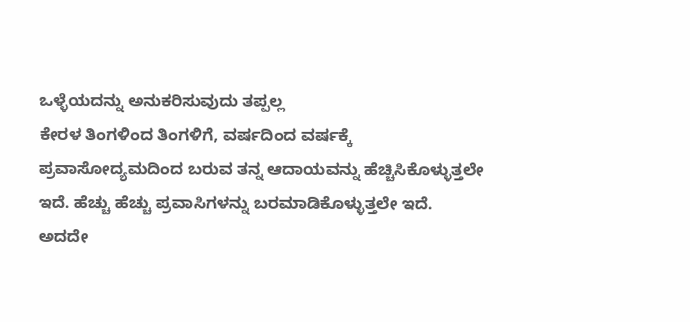ಒಳ್ಳೆಯದನ್ನು ಅನುಕರಿಸುವುದು ತಪ್ಪಲ್ಲ
ಕೇರಳ ತಿಂಗಳಿಂದ ತಿಂಗಳಿಗೆ, ವರ್ಷದಿಂದ ವರ್ಷಕ್ಕೆ ಪ್ರವಾಸೋದ್ಯಮದಿಂದ ಬರುವ ತನ್ನ ಆದಾಯವನ್ನು ಹೆಚ್ಚಿಸಿಕೊಳ್ಳುತ್ತಲೇ ಇದೆ. ಹೆಚ್ಚು ಹೆಚ್ಚು ಪ್ರವಾಸಿಗಳನ್ನು ಬರಮಾಡಿಕೊಳ್ಳುತ್ತಲೇ ಇದೆ. ಅದದೇ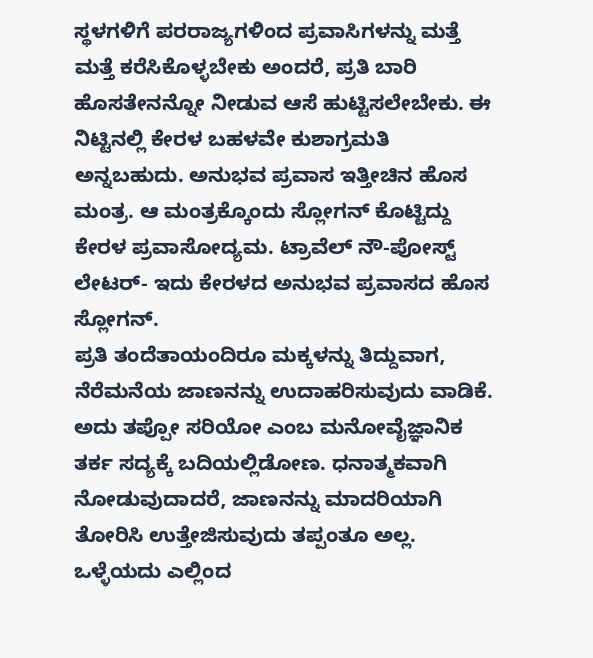ಸ್ಥಳಗಳಿಗೆ ಪರರಾಜ್ಯಗಳಿಂದ ಪ್ರವಾಸಿಗಳನ್ನು ಮತ್ತೆ ಮತ್ತೆ ಕರೆಸಿಕೊಳ್ಳಬೇಕು ಅಂದರೆ, ಪ್ರತಿ ಬಾರಿ ಹೊಸತೇನನ್ನೋ ನೀಡುವ ಆಸೆ ಹುಟ್ಟಿಸಲೇಬೇಕು. ಈ ನಿಟ್ಟಿನಲ್ಲಿ ಕೇರಳ ಬಹಳವೇ ಕುಶಾಗ್ರಮತಿ ಅನ್ನಬಹುದು. ಅನುಭವ ಪ್ರವಾಸ ಇತ್ತೀಚಿನ ಹೊಸ ಮಂತ್ರ. ಆ ಮಂತ್ರಕ್ಕೊಂದು ಸ್ಲೋಗನ್ ಕೊಟ್ಟಿದ್ದು ಕೇರಳ ಪ್ರವಾಸೋದ್ಯಮ. ಟ್ರಾವೆಲ್ ನೌ-ಪೋಸ್ಟ್ ಲೇಟರ್- ಇದು ಕೇರಳದ ಅನುಭವ ಪ್ರವಾಸದ ಹೊಸ ಸ್ಲೋಗನ್.
ಪ್ರತಿ ತಂದೆತಾಯಂದಿರೂ ಮಕ್ಕಳನ್ನು ತಿದ್ದುವಾಗ, ನೆರೆಮನೆಯ ಜಾಣನನ್ನು ಉದಾಹರಿಸುವುದು ವಾಡಿಕೆ. ಅದು ತಪ್ಪೋ ಸರಿಯೋ ಎಂಬ ಮನೋವೈಜ್ಞಾನಿಕ ತರ್ಕ ಸದ್ಯಕ್ಕೆ ಬದಿಯಲ್ಲಿಡೋಣ. ಧನಾತ್ಮಕವಾಗಿ ನೋಡುವುದಾದರೆ, ಜಾಣನನ್ನು ಮಾದರಿಯಾಗಿ ತೋರಿಸಿ ಉತ್ತೇಜಿಸುವುದು ತಪ್ಪಂತೂ ಅಲ್ಲ. ಒಳ್ಳೆಯದು ಎಲ್ಲಿಂದ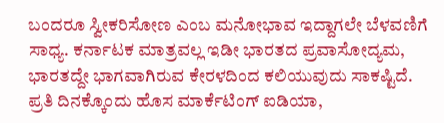ಬಂದರೂ ಸ್ವೀಕರಿಸೋಣ ಎಂಬ ಮನೋಭಾವ ಇದ್ದಾಗಲೇ ಬೆಳವಣಿಗೆ ಸಾಧ್ಯ. ಕರ್ನಾಟಕ ಮಾತ್ರವಲ್ಲ ಇಡೀ ಭಾರತದ ಪ್ರವಾಸೋದ್ಯಮ, ಭಾರತದ್ದೇ ಭಾಗವಾಗಿರುವ ಕೇರಳದಿಂದ ಕಲಿಯುವುದು ಸಾಕಷ್ಟಿದೆ. ಪ್ರತಿ ದಿನಕ್ಕೊಂದು ಹೊಸ ಮಾರ್ಕೆಟಿಂಗ್ ಐಡಿಯಾ,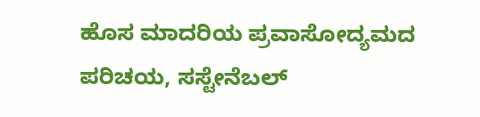ಹೊಸ ಮಾದರಿಯ ಪ್ರವಾಸೋದ್ಯಮದ ಪರಿಚಯ, ಸಸ್ಟೇನೆಬಲ್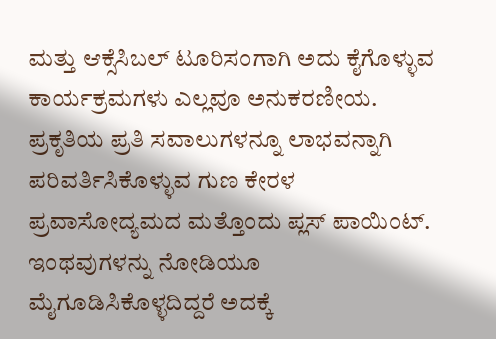ಮತ್ತು ಆಕ್ಸೆಸಿಬಲ್ ಟೂರಿಸಂಗಾಗಿ ಅದು ಕೈಗೊಳ್ಳುವ ಕಾರ್ಯಕ್ರಮಗಳು ಎಲ್ಲವೂ ಅನುಕರಣೀಯ. ಪ್ರಕೃತಿಯ ಪ್ರತಿ ಸವಾಲುಗಳನ್ನೂ ಲಾಭವನ್ನಾಗಿ ಪರಿವರ್ತಿಸಿಕೊಳ್ಳುವ ಗುಣ ಕೇರಳ ಪ್ರವಾಸೋದ್ಯಮದ ಮತ್ತೊಂದು ಪ್ಲಸ್ ಪಾಯಿಂಟ್. ಇಂಥವುಗಳನ್ನು ನೋಡಿಯೂ ಮೈಗೂಡಿಸಿಕೊಳ್ಳದಿದ್ದರೆ ಅದಕ್ಕೆ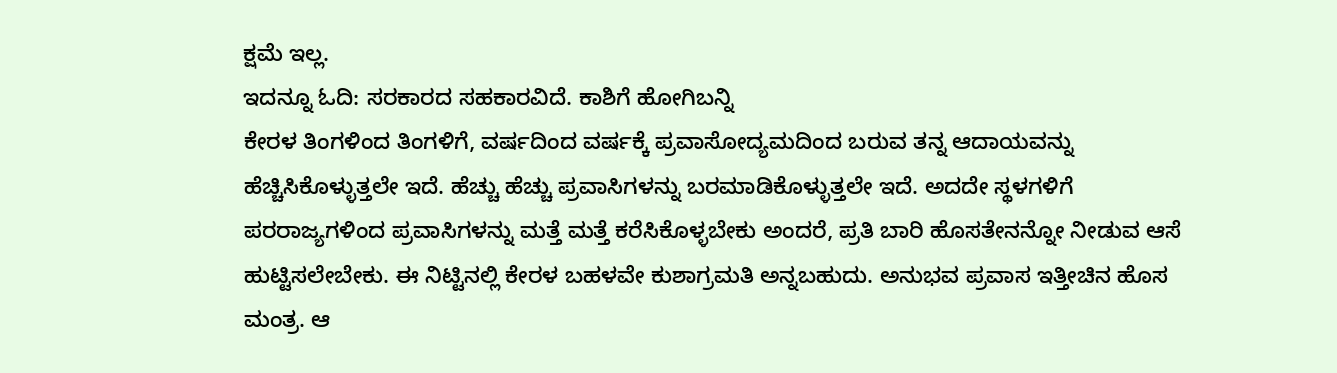ಕ್ಷಮೆ ಇಲ್ಲ.
ಇದನ್ನೂ ಓದಿ: ಸರಕಾರದ ಸಹಕಾರವಿದೆ. ಕಾಶಿಗೆ ಹೋಗಿಬನ್ನಿ
ಕೇರಳ ತಿಂಗಳಿಂದ ತಿಂಗಳಿಗೆ, ವರ್ಷದಿಂದ ವರ್ಷಕ್ಕೆ ಪ್ರವಾಸೋದ್ಯಮದಿಂದ ಬರುವ ತನ್ನ ಆದಾಯವನ್ನು ಹೆಚ್ಚಿಸಿಕೊಳ್ಳುತ್ತಲೇ ಇದೆ. ಹೆಚ್ಚು ಹೆಚ್ಚು ಪ್ರವಾಸಿಗಳನ್ನು ಬರಮಾಡಿಕೊಳ್ಳುತ್ತಲೇ ಇದೆ. ಅದದೇ ಸ್ಥಳಗಳಿಗೆ ಪರರಾಜ್ಯಗಳಿಂದ ಪ್ರವಾಸಿಗಳನ್ನು ಮತ್ತೆ ಮತ್ತೆ ಕರೆಸಿಕೊಳ್ಳಬೇಕು ಅಂದರೆ, ಪ್ರತಿ ಬಾರಿ ಹೊಸತೇನನ್ನೋ ನೀಡುವ ಆಸೆ ಹುಟ್ಟಿಸಲೇಬೇಕು. ಈ ನಿಟ್ಟಿನಲ್ಲಿ ಕೇರಳ ಬಹಳವೇ ಕುಶಾಗ್ರಮತಿ ಅನ್ನಬಹುದು. ಅನುಭವ ಪ್ರವಾಸ ಇತ್ತೀಚಿನ ಹೊಸ ಮಂತ್ರ. ಆ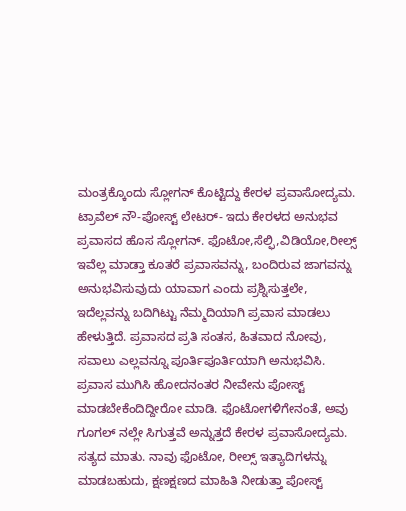ಮಂತ್ರಕ್ಕೊಂದು ಸ್ಲೋಗನ್ ಕೊಟ್ಟಿದ್ದು ಕೇರಳ ಪ್ರವಾಸೋದ್ಯಮ. ಟ್ರಾವೆಲ್ ನೌ-ಪೋಸ್ಟ್ ಲೇಟರ್- ಇದು ಕೇರಳದ ಅನುಭವ ಪ್ರವಾಸದ ಹೊಸ ಸ್ಲೋಗನ್. ಫೊಟೋ,ಸೆಲ್ಫಿ,ವಿಡಿಯೋ,ರೀಲ್ಸ್ ಇವೆಲ್ಲ ಮಾಡ್ತಾ ಕೂತರೆ ಪ್ರವಾಸವನ್ನು, ಬಂದಿರುವ ಜಾಗವನ್ನು ಅನುಭವಿಸುವುದು ಯಾವಾಗ ಎಂದು ಪ್ರಶ್ನಿಸುತ್ತಲೇ, ಇದೆಲ್ಲವನ್ನು ಬದಿಗಿಟ್ಟು ನೆಮ್ಮದಿಯಾಗಿ ಪ್ರವಾಸ ಮಾಡಲು ಹೇಳುತ್ತಿದೆ. ಪ್ರವಾಸದ ಪ್ರತಿ ಸಂತಸ, ಹಿತವಾದ ನೋವು, ಸವಾಲು ಎಲ್ಲವನ್ನೂ ಪೂರ್ತಿಪೂರ್ತಿಯಾಗಿ ಅನುಭವಿಸಿ. ಪ್ರವಾಸ ಮುಗಿಸಿ ಹೋದನಂತರ ನೀವೇನು ಪೋಸ್ಟ್ ಮಾಡಬೇಕೆಂದಿದ್ದೀರೋ ಮಾಡಿ. ಫೊಟೋಗಳಿಗೇನಂತೆ, ಅವು ಗೂಗಲ್ ನಲ್ಲೇ ಸಿಗುತ್ತವೆ ಅನ್ನುತ್ತದೆ ಕೇರಳ ಪ್ರವಾಸೋದ್ಯಮ. ಸತ್ಯದ ಮಾತು. ನಾವು ಫೊಟೋ, ರೀಲ್ಸ್ ಇತ್ಯಾದಿಗಳನ್ನು ಮಾಡಬಹುದು, ಕ್ಷಣಕ್ಷಣದ ಮಾಹಿತಿ ನೀಡುತ್ತಾ ಪೋಸ್ಟ್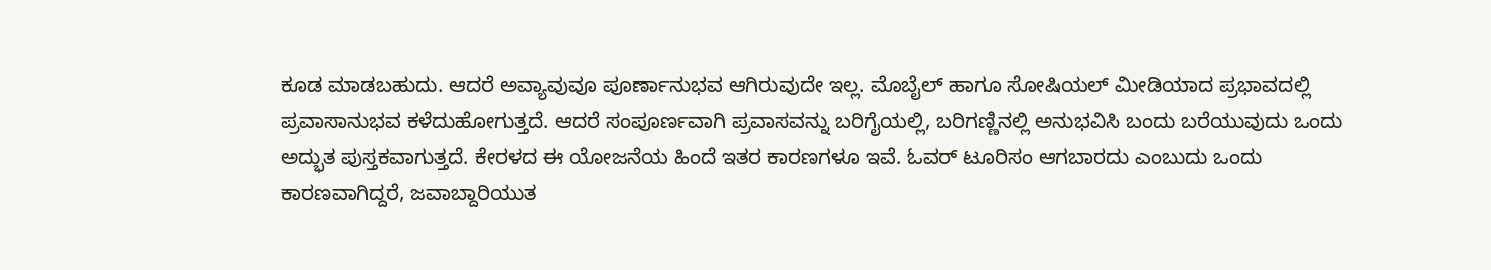ಕೂಡ ಮಾಡಬಹುದು. ಆದರೆ ಅವ್ಯಾವುವೂ ಪೂರ್ಣಾನುಭವ ಆಗಿರುವುದೇ ಇಲ್ಲ. ಮೊಬೈಲ್ ಹಾಗೂ ಸೋಷಿಯಲ್ ಮೀಡಿಯಾದ ಪ್ರಭಾವದಲ್ಲಿ ಪ್ರವಾಸಾನುಭವ ಕಳೆದುಹೋಗುತ್ತದೆ. ಆದರೆ ಸಂಪೂರ್ಣವಾಗಿ ಪ್ರವಾಸವನ್ನು ಬರಿಗೈಯಲ್ಲಿ, ಬರಿಗಣ್ಣಿನಲ್ಲಿ ಅನುಭವಿಸಿ ಬಂದು ಬರೆಯುವುದು ಒಂದು ಅದ್ಭುತ ಪುಸ್ತಕವಾಗುತ್ತದೆ. ಕೇರಳದ ಈ ಯೋಜನೆಯ ಹಿಂದೆ ಇತರ ಕಾರಣಗಳೂ ಇವೆ. ಓವರ್ ಟೂರಿಸಂ ಆಗಬಾರದು ಎಂಬುದು ಒಂದು ಕಾರಣವಾಗಿದ್ದರೆ, ಜವಾಬ್ದಾರಿಯುತ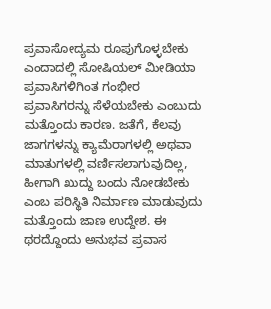ಪ್ರವಾಸೋದ್ಯಮ ರೂಪುಗೊಳ್ಳಬೇಕು ಎಂದಾದಲ್ಲಿ ಸೋಷಿಯಲ್ ಮೀಡಿಯಾ ಪ್ರವಾಸಿಗಳಿಗಿಂತ ಗಂಭೀರ ಪ್ರವಾಸಿಗರನ್ನು ಸೆಳೆಯಬೇಕು ಎಂಬುದು ಮತ್ತೊಂದು ಕಾರಣ. ಜತೆಗೆ, ಕೆಲವು ಜಾಗಗಳನ್ನು ಕ್ಯಾಮೆರಾಗಳಲ್ಲಿ ಅಥವಾ ಮಾತುಗಳಲ್ಲಿ ವರ್ಣಿಸಲಾಗುವುದಿಲ್ಲ, ಹೀಗಾಗಿ ಖುದ್ದು ಬಂದು ನೋಡಬೇಕು ಎಂಬ ಪರಿಸ್ಥಿತಿ ನಿರ್ಮಾಣ ಮಾಡುವುದು ಮತ್ತೊಂದು ಜಾಣ ಉದ್ದೇಶ. ಈ ಥರದ್ದೊಂದು ಅನುಭವ ಪ್ರವಾಸ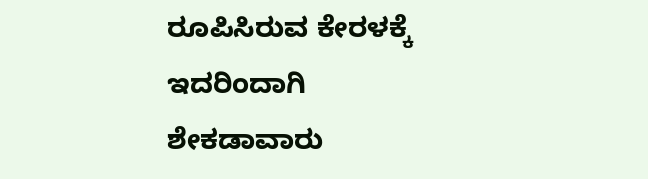ರೂಪಿಸಿರುವ ಕೇರಳಕ್ಕೆ ಇದರಿಂದಾಗಿ ಶೇಕಡಾವಾರು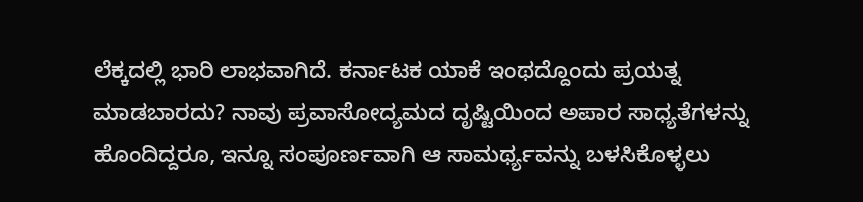ಲೆಕ್ಕದಲ್ಲಿ ಭಾರಿ ಲಾಭವಾಗಿದೆ. ಕರ್ನಾಟಕ ಯಾಕೆ ಇಂಥದ್ದೊಂದು ಪ್ರಯತ್ನ ಮಾಡಬಾರದು? ನಾವು ಪ್ರವಾಸೋದ್ಯಮದ ದೃಷ್ಟಿಯಿಂದ ಅಪಾರ ಸಾಧ್ಯತೆಗಳನ್ನು ಹೊಂದಿದ್ದರೂ, ಇನ್ನೂ ಸಂಪೂರ್ಣವಾಗಿ ಆ ಸಾಮರ್ಥ್ಯವನ್ನು ಬಳಸಿಕೊಳ್ಳಲು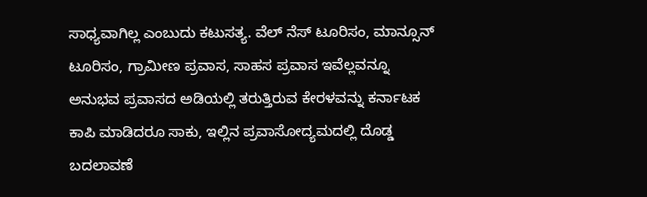ಸಾಧ್ಯವಾಗಿಲ್ಲ ಎಂಬುದು ಕಟುಸತ್ಯ. ವೆಲ್ ನೆಸ್ ಟೂರಿಸಂ, ಮಾನ್ಸೂನ್ ಟೂರಿಸಂ, ಗ್ರಾಮೀಣ ಪ್ರವಾಸ, ಸಾಹಸ ಪ್ರವಾಸ ಇವೆಲ್ಲವನ್ನೂ ಅನುಭವ ಪ್ರವಾಸದ ಅಡಿಯಲ್ಲಿ ತರುತ್ತಿರುವ ಕೇರಳವನ್ನು ಕರ್ನಾಟಕ ಕಾಪಿ ಮಾಡಿದರೂ ಸಾಕು, ಇಲ್ಲಿನ ಪ್ರವಾಸೋದ್ಯಮದಲ್ಲಿ ದೊಡ್ಡ ಬದಲಾವಣೆ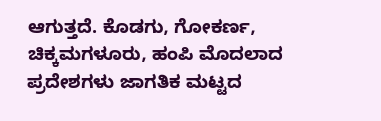ಆಗುತ್ತದೆ. ಕೊಡಗು, ಗೋಕರ್ಣ, ಚಿಕ್ಕಮಗಳೂರು, ಹಂಪಿ ಮೊದಲಾದ ಪ್ರದೇಶಗಳು ಜಾಗತಿಕ ಮಟ್ಟದ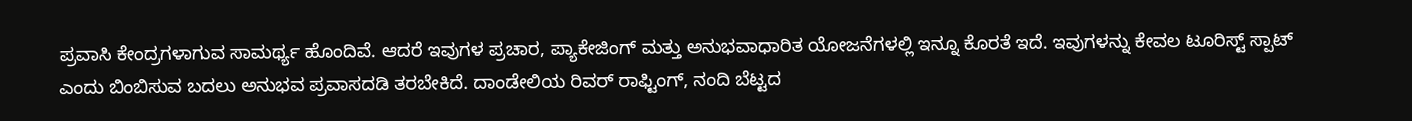ಪ್ರವಾಸಿ ಕೇಂದ್ರಗಳಾಗುವ ಸಾಮರ್ಥ್ಯ ಹೊಂದಿವೆ. ಆದರೆ ಇವುಗಳ ಪ್ರಚಾರ, ಪ್ಯಾಕೇಜಿಂಗ್ ಮತ್ತು ಅನುಭವಾಧಾರಿತ ಯೋಜನೆಗಳಲ್ಲಿ ಇನ್ನೂ ಕೊರತೆ ಇದೆ. ಇವುಗಳನ್ನು ಕೇವಲ ಟೂರಿಸ್ಟ್ ಸ್ಪಾಟ್ ಎಂದು ಬಿಂಬಿಸುವ ಬದಲು ಅನುಭವ ಪ್ರವಾಸದಡಿ ತರಬೇಕಿದೆ. ದಾಂಡೇಲಿಯ ರಿವರ್ ರಾಫ್ಟಿಂಗ್, ನಂದಿ ಬೆಟ್ಟದ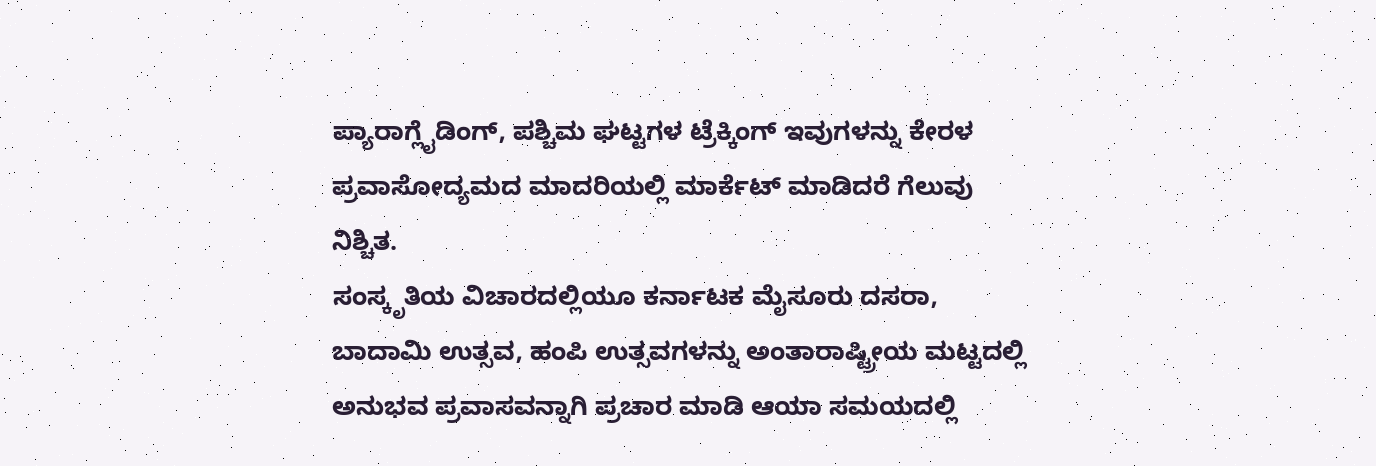ಪ್ಯಾರಾಗ್ಲೈಡಿಂಗ್, ಪಶ್ಚಿಮ ಘಟ್ಟಗಳ ಟ್ರೆಕ್ಕಿಂಗ್ ಇವುಗಳನ್ನು ಕೇರಳ ಪ್ರವಾಸೋದ್ಯಮದ ಮಾದರಿಯಲ್ಲಿ ಮಾರ್ಕೆಟ್ ಮಾಡಿದರೆ ಗೆಲುವು ನಿಶ್ಚಿತ.
ಸಂಸ್ಕೃತಿಯ ವಿಚಾರದಲ್ಲಿಯೂ ಕರ್ನಾಟಕ ಮೈಸೂರು ದಸರಾ, ಬಾದಾಮಿ ಉತ್ಸವ, ಹಂಪಿ ಉತ್ಸವಗಳನ್ನು ಅಂತಾರಾಷ್ಟ್ರೀಯ ಮಟ್ಟದಲ್ಲಿ ಅನುಭವ ಪ್ರವಾಸವನ್ನಾಗಿ ಪ್ರಚಾರ ಮಾಡಿ ಆಯಾ ಸಮಯದಲ್ಲಿ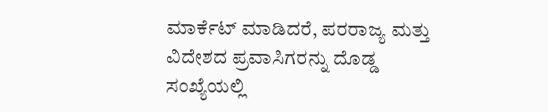ಮಾರ್ಕೆಟ್ ಮಾಡಿದರೆ, ಪರರಾಜ್ಯ ಮತ್ತು ವಿದೇಶದ ಪ್ರವಾಸಿಗರನ್ನು ದೊಡ್ಡ ಸಂಖ್ಯೆಯಲ್ಲಿ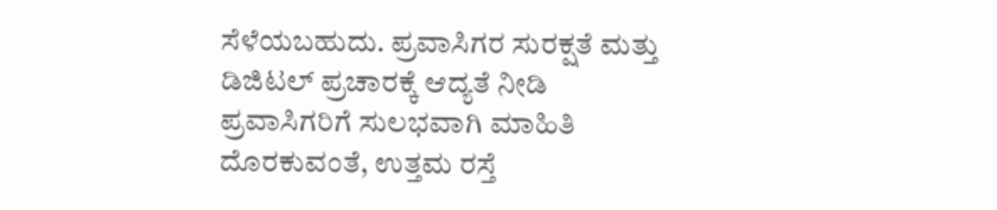ಸೆಳೆಯಬಹುದು. ಪ್ರವಾಸಿಗರ ಸುರಕ್ಷತೆ ಮತ್ತು ಡಿಜಿಟಲ್ ಪ್ರಚಾರಕ್ಕೆ ಆದ್ಯತೆ ನೀಡಿ ಪ್ರವಾಸಿಗರಿಗೆ ಸುಲಭವಾಗಿ ಮಾಹಿತಿ ದೊರಕುವಂತೆ, ಉತ್ತಮ ರಸ್ತೆ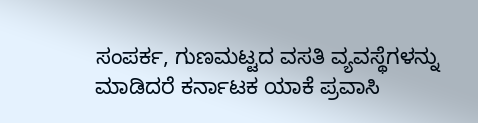ಸಂಪರ್ಕ, ಗುಣಮಟ್ಟದ ವಸತಿ ವ್ಯವಸ್ಥೆಗಳನ್ನು ಮಾಡಿದರೆ ಕರ್ನಾಟಕ ಯಾಕೆ ಪ್ರವಾಸಿ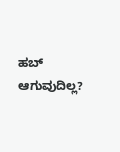ಹಬ್ ಆಗುವುದಿಲ್ಲ?